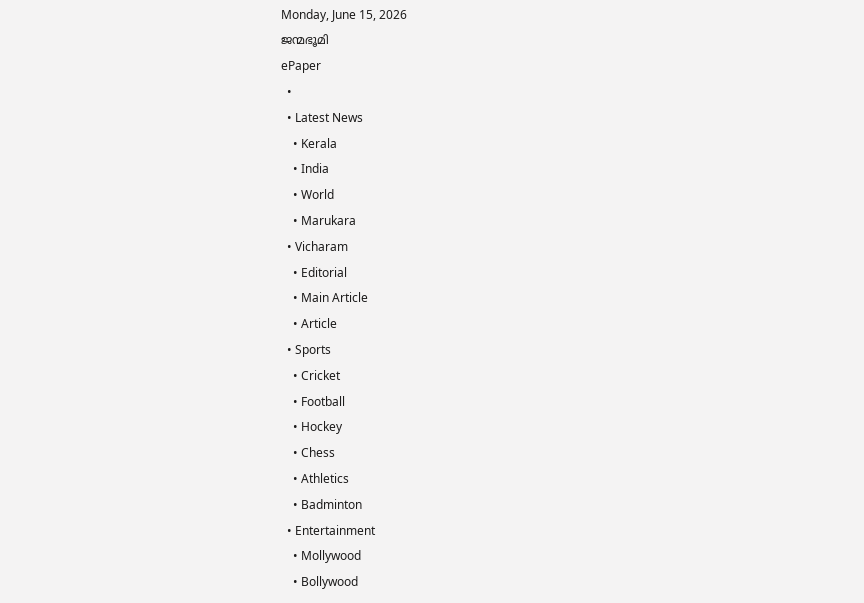Monday, June 15, 2026
ജന്മഭൂമി
ePaper
  •
  • Latest News
    • Kerala
    • India
    • World
    • Marukara
  • Vicharam
    • Editorial
    • Main Article
    • Article
  • Sports
    • Cricket
    • Football
    • Hockey
    • Chess
    • Athletics
    • Badminton
  • Entertainment
    • Mollywood
    • Bollywood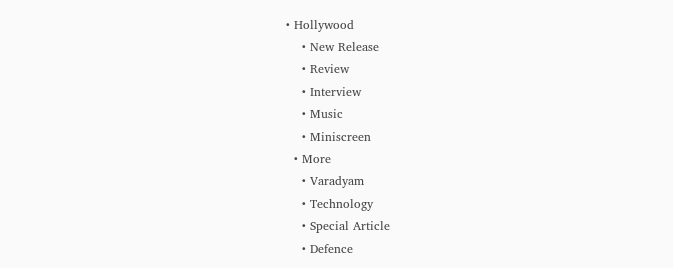• Hollywood
    • New Release
    • Review
    • Interview
    • Music
    • Miniscreen
  • More
    • Varadyam
    • Technology
    • Special Article
    • Defence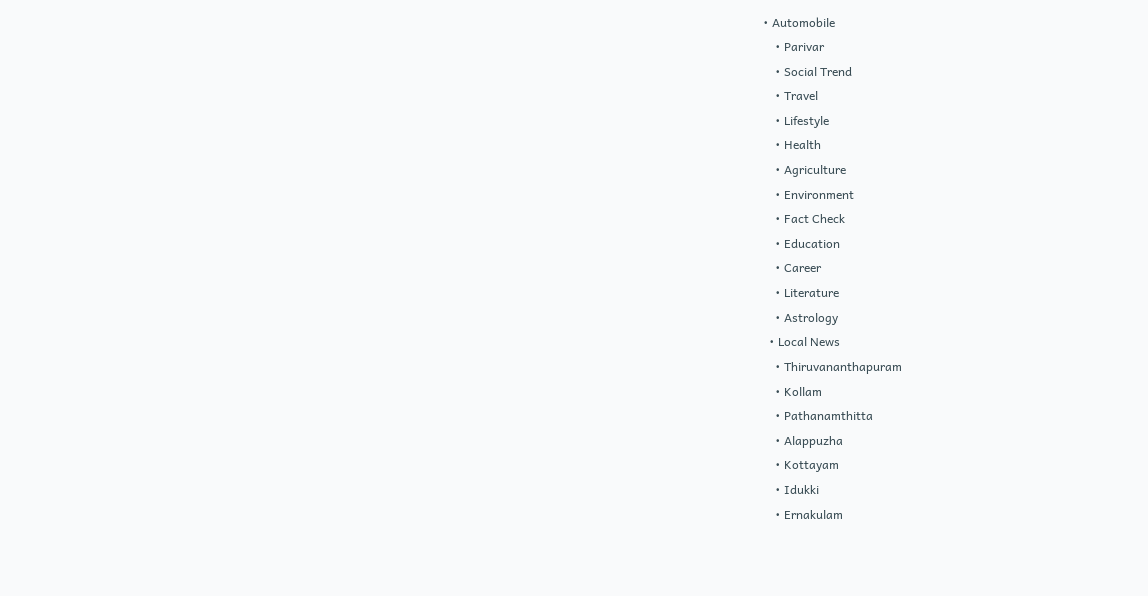• Automobile
    • Parivar
    • Social Trend
    • Travel
    • Lifestyle
    • Health
    • Agriculture
    • Environment
    • Fact Check
    • Education
    • Career
    • Literature
    • Astrology
  • Local News
    • Thiruvananthapuram
    • Kollam
    • Pathanamthitta
    • Alappuzha
    • Kottayam
    • Idukki
    • Ernakulam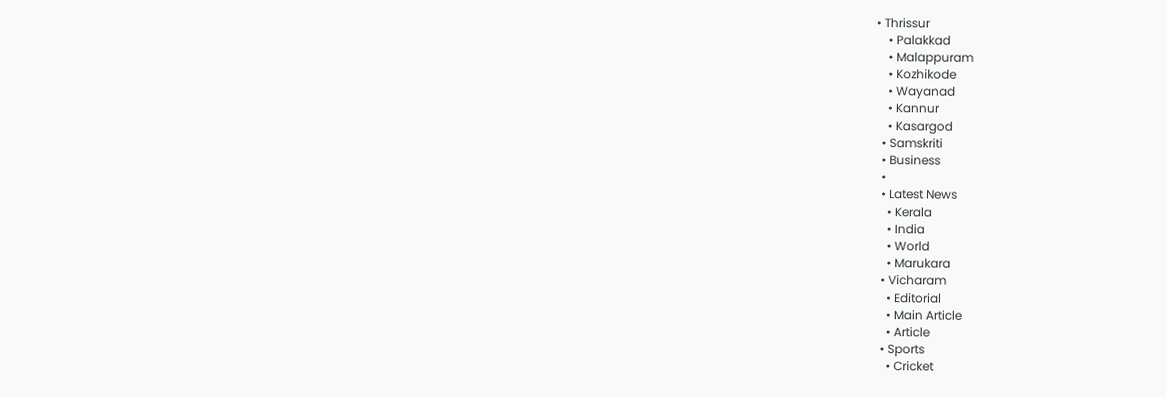• Thrissur
    • Palakkad
    • Malappuram
    • Kozhikode
    • Wayanad
    • Kannur
    • Kasargod
  • Samskriti
  • Business
  •
  • Latest News
    • Kerala
    • India
    • World
    • Marukara
  • Vicharam
    • Editorial
    • Main Article
    • Article
  • Sports
    • Cricket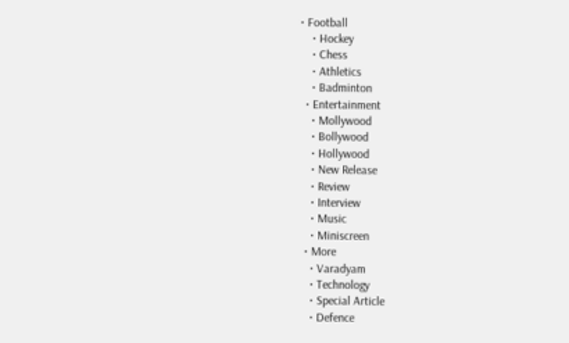• Football
    • Hockey
    • Chess
    • Athletics
    • Badminton
  • Entertainment
    • Mollywood
    • Bollywood
    • Hollywood
    • New Release
    • Review
    • Interview
    • Music
    • Miniscreen
  • More
    • Varadyam
    • Technology
    • Special Article
    • Defence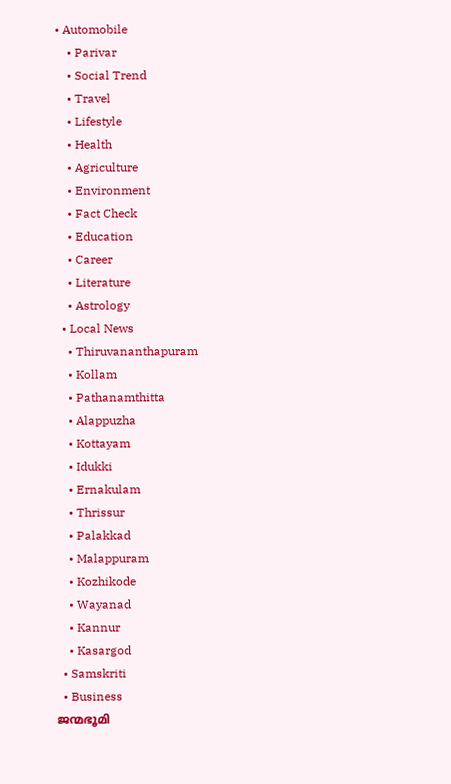• Automobile
    • Parivar
    • Social Trend
    • Travel
    • Lifestyle
    • Health
    • Agriculture
    • Environment
    • Fact Check
    • Education
    • Career
    • Literature
    • Astrology
  • Local News
    • Thiruvananthapuram
    • Kollam
    • Pathanamthitta
    • Alappuzha
    • Kottayam
    • Idukki
    • Ernakulam
    • Thrissur
    • Palakkad
    • Malappuram
    • Kozhikode
    • Wayanad
    • Kannur
    • Kasargod
  • Samskriti
  • Business
ജന്മഭൂമി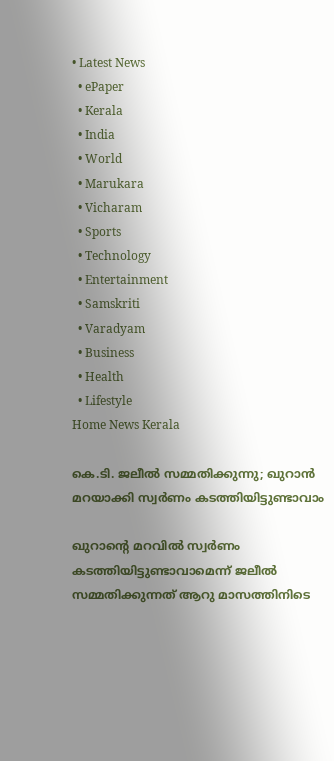• Latest News
  • ePaper
  • Kerala
  • India
  • World
  • Marukara
  • Vicharam
  • Sports
  • Technology
  • Entertainment
  • Samskriti
  • Varadyam
  • Business
  • Health
  • Lifestyle
Home News Kerala

കെ.ടി. ജലീല്‍ സമ്മതിക്കുന്നു; ഖുറാന്‍ മറയാക്കി സ്വര്‍ണം കടത്തിയിട്ടുണ്ടാവാം

ഖുറാന്റെ മറവില്‍ സ്വര്‍ണം കടത്തിയിട്ടുണ്ടാവാമെന്ന് ജലീല്‍ സമ്മതിക്കുന്നത് ആറു മാസത്തിനിടെ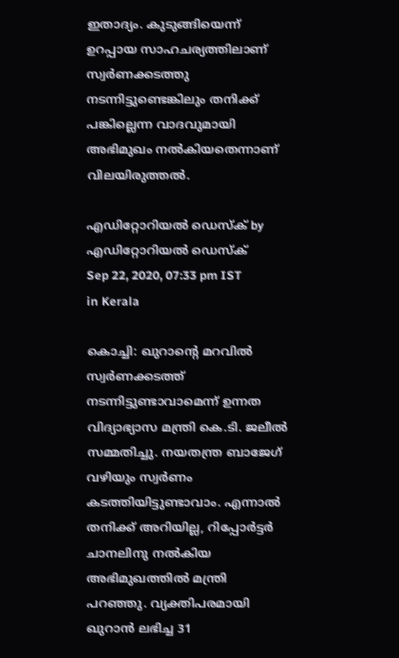ഇതാദ്യം. കുടുങ്ങിയെന്ന് ഉറപ്പായ സാഹചര്യത്തിലാണ് സ്വര്‍ണക്കടത്തു നടന്നിട്ടുണ്ടെങ്കിലും തനിക്ക് പങ്കില്ലെന്ന വാദവുമായി അഭിമുഖം നല്‍കിയതെന്നാണ് വിലയിരുത്തല്‍.

എഡിറ്റോറിയൽ ഡെസ്ക് by എഡിറ്റോറിയൽ ഡെസ്ക്
Sep 22, 2020, 07:33 pm IST
in Kerala

കൊച്ചി: ഖുറാന്റെ മറവില്‍ സ്വര്‍ണക്കടത്ത് നടന്നിട്ടുണ്ടാവാമെന്ന് ഉന്നത വിദ്യാഭ്യാസ മന്ത്രി കെ.ടി. ജലീല്‍ സമ്മതിച്ചു. നയതന്ത്ര ബാജേഗ് വഴിയും സ്വര്‍ണം കടത്തിയിട്ടുണ്ടാവാം. എന്നാല്‍ തനിക്ക് അറിയില്ല, റിപ്പോര്‍ട്ടര്‍ ചാനലിനു നല്‍കിയ അഭിമുഖത്തില്‍ മന്ത്രി പറഞ്ഞു. വ്യക്തിപരമായി  ഖുറാന്‍ ലഭിച്ച 31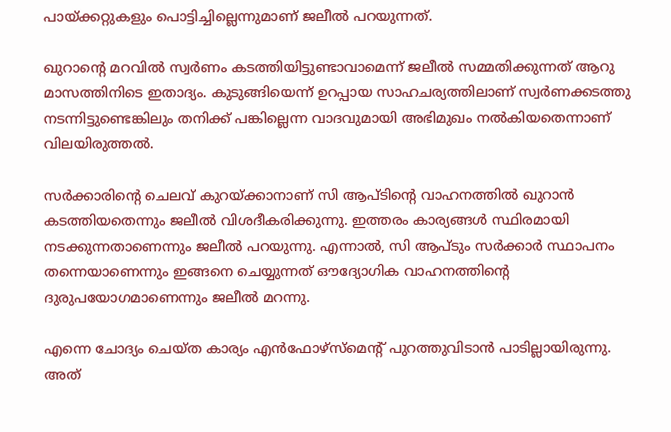പായ്‌ക്കറ്റുകളും പൊട്ടിച്ചില്ലെന്നുമാണ് ജലീല്‍ പറയുന്നത്.

ഖുറാന്റെ മറവില്‍ സ്വര്‍ണം കടത്തിയിട്ടുണ്ടാവാമെന്ന് ജലീല്‍ സമ്മതിക്കുന്നത് ആറു മാസത്തിനിടെ ഇതാദ്യം. കുടുങ്ങിയെന്ന് ഉറപ്പായ സാഹചര്യത്തിലാണ് സ്വര്‍ണക്കടത്തു നടന്നിട്ടുണ്ടെങ്കിലും തനിക്ക് പങ്കില്ലെന്ന വാദവുമായി അഭിമുഖം നല്‍കിയതെന്നാണ് വിലയിരുത്തല്‍.

സര്‍ക്കാരിന്റെ ചെലവ് കുറയ്‌ക്കാനാണ് സി ആപ്ടിന്റെ വാഹനത്തില്‍ ഖുറാന്‍ കടത്തിയതെന്നും ജലീല്‍ വിശദീകരിക്കുന്നു. ഇത്തരം കാര്യങ്ങള്‍ സ്ഥിരമായി നടക്കുന്നതാണെന്നും ജലീല്‍ പറയുന്നു. എന്നാല്‍, സി ആപ്ടും സര്‍ക്കാര്‍ സ്ഥാപനം തന്നെയാണെന്നും ഇങ്ങനെ ചെയ്യുന്നത് ഔദ്യോഗിക വാഹനത്തിന്റെ ദുരുപയോഗമാണെന്നും ജലീല്‍ മറന്നു.

എന്നെ ചോദ്യം ചെയ്ത കാര്യം എന്‍ഫോഴ്‌സ്‌മെന്റ് പുറത്തുവിടാന്‍ പാടില്ലായിരുന്നു. അത്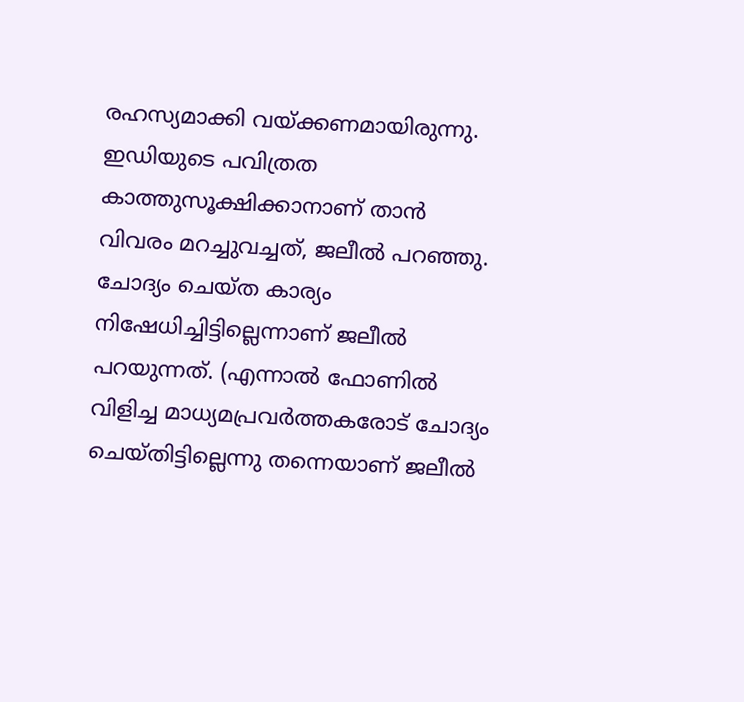രഹസ്യമാക്കി വയ്‌ക്കണമായിരുന്നു. ഇഡിയുടെ പവിത്രത കാത്തുസൂക്ഷിക്കാനാണ് താന്‍ വിവരം മറച്ചുവച്ചത്, ജലീല്‍ പറഞ്ഞു. ചോദ്യം ചെയ്ത കാര്യം നിഷേധിച്ചിട്ടില്ലെന്നാണ് ജലീല്‍ പറയുന്നത്. (എന്നാല്‍ ഫോണില്‍ വിളിച്ച മാധ്യമപ്രവര്‍ത്തകരോട് ചോദ്യം ചെയ്തിട്ടില്ലെന്നു തന്നെയാണ് ജലീല്‍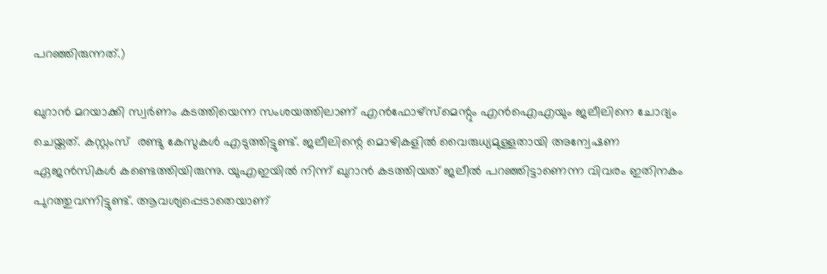പറഞ്ഞിരുന്നത്.)

ഖുറാന്‍ മറയാക്കി സ്വര്‍ണം കടത്തിയെന്ന സംശയത്തിലാണ് എന്‍ഫോഴ്‌സ്‌മെന്റും എന്‍ഐഎയും ജലീലിനെ ചോദ്യം ചെയ്തത്. കസ്റ്റംസ്  രണ്ടു കേസുകള്‍ എടുത്തിട്ടുണ്ട്. ജലീലിന്റെ മൊഴികളില്‍ വൈരുധ്യമുള്ളതായി അന്വേഷണ ഏജന്‍സികള്‍ കണ്ടെത്തിയിരുന്നു. യുഎഇയില്‍ നിന്ന് ഖുറാന്‍ കടത്തിയത് ജലീല്‍ പറഞ്ഞിട്ടാണെന്ന വിവരം ഇതിനകം പുറത്തുവന്നിട്ടുണ്ട്. ആവശ്യപ്പെടാതെയാണ്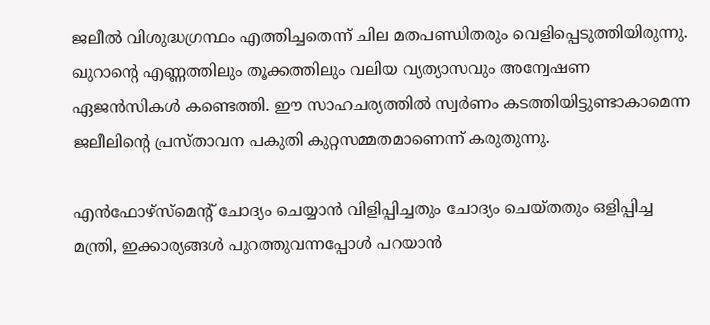ജലീല്‍ വിശുദ്ധഗ്രന്ഥം എത്തിച്ചതെന്ന് ചില മതപണ്ഡിതരും വെളിപ്പെടുത്തിയിരുന്നു. ഖുറാന്റെ എണ്ണത്തിലും തൂക്കത്തിലും വലിയ വ്യത്യാസവും അന്വേഷണ ഏജന്‍സികള്‍ കണ്ടെത്തി. ഈ സാഹചര്യത്തില്‍ സ്വര്‍ണം കടത്തിയിട്ടുണ്ടാകാമെന്ന ജലീലിന്റെ പ്രസ്താവന പകുതി കുറ്റസമ്മതമാണെന്ന് കരുതുന്നു.

എന്‍ഫോഴ്‌സ്‌മെന്റ് ചോദ്യം ചെയ്യാന്‍ വിളിപ്പിച്ചതും ചോദ്യം ചെയ്തതും ഒളിപ്പിച്ച മന്ത്രി, ഇക്കാര്യങ്ങള്‍ പുറത്തുവന്നപ്പോള്‍ പറയാന്‍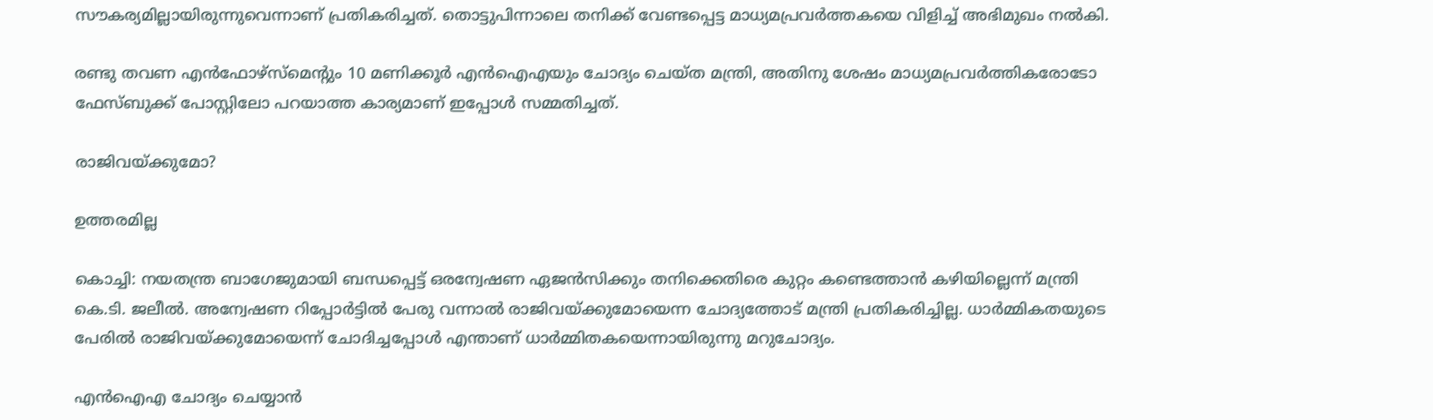സൗകര്യമില്ലായിരുന്നുവെന്നാണ് പ്രതികരിച്ചത്. തൊട്ടുപിന്നാലെ തനിക്ക് വേണ്ടപ്പെട്ട മാധ്യമപ്രവര്‍ത്തകയെ വിളിച്ച് അഭിമുഖം നല്‍കി.

രണ്ടു തവണ എന്‍ഫോഴ്‌സ്‌മെന്റും 10 മണിക്കൂര്‍ എന്‍ഐഎയും ചോദ്യം ചെയ്ത മന്ത്രി, അതിനു ശേഷം മാധ്യമപ്രവര്‍ത്തികരോടോ ഫേസ്ബുക്ക് പോസ്റ്റിലോ പറയാത്ത കാര്യമാണ് ഇപ്പോള്‍ സമ്മതിച്ചത്.

രാജിവയ്‌ക്കുമോ?

ഉത്തരമില്ല

കൊച്ചി: നയതന്ത്ര ബാഗേജുമായി ബന്ധപ്പെട്ട് ഒരന്വേഷണ ഏജന്‍സിക്കും തനിക്കെതിരെ കുറ്റം കണ്ടെത്താന്‍ കഴിയില്ലെന്ന് മന്ത്രി കെ.ടി. ജലീല്‍. അന്വേഷണ റിപ്പോര്‍ട്ടില്‍ പേരു വന്നാല്‍ രാജിവയ്‌ക്കുമോയെന്ന ചോദ്യത്തോട് മന്ത്രി പ്രതികരിച്ചില്ല. ധാര്‍മ്മികതയുടെ പേരില്‍ രാജിവയ്‌ക്കുമോയെന്ന് ചോദിച്ചപ്പോള്‍ എന്താണ് ധാര്‍മ്മിതകയെന്നായിരുന്നു മറുചോദ്യം.

എന്‍ഐഎ ചോദ്യം ചെയ്യാന്‍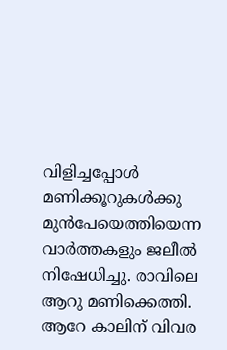വിളിച്ചപ്പോള്‍ മണിക്കൂറുകള്‍ക്കു മുന്‍പേയെത്തിയെന്ന വാര്‍ത്തകളും ജലീല്‍ നിഷേധിച്ചു. രാവിലെ ആറു മണിക്കെത്തി. ആറേ കാലിന് വിവര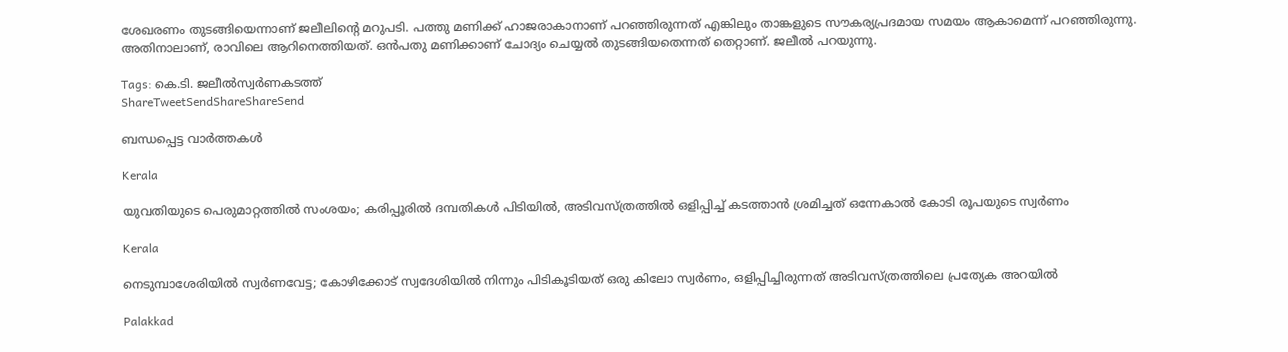ശേഖരണം തുടങ്ങിയെന്നാണ് ജലീലിന്റെ മറുപടി. പത്തു മണിക്ക് ഹാജരാകാനാണ് പറഞ്ഞിരുന്നത് എങ്കിലും താങ്കളുടെ സൗകര്യപ്രദമായ സമയം ആകാമെന്ന് പറഞ്ഞിരുന്നു. അതിനാലാണ്, രാവിലെ ആറിനെത്തിയത്. ഒന്‍പതു മണിക്കാണ് ചോദ്യം ചെയ്യല്‍ തുടങ്ങിയതെന്നത് തെറ്റാണ്. ജലീല്‍ പറയുന്നു.

Tags: കെ.ടി. ജലീല്‍സ്വര്‍ണകടത്ത്
ShareTweetSendShareShareSend

ബന്ധപ്പെട്ട വാര്‍ത്തകള്‍

Kerala

യുവതിയുടെ പെരുമാറ്റത്തില്‍ സംശയം; കരിപ്പൂരിൽ ദമ്പതികള്‍ പിടിയില്‍, അടിവസ്ത്രത്തില്‍ ഒളിപ്പിച്ച് കടത്താൻ ശ്രമിച്ചത് ഒന്നേകാല്‍ കോടി രൂപയുടെ സ്വർണം

Kerala

നെടുമ്പാശേരിയിൽ സ്വർണവേട്ട; കോഴിക്കോട് സ്വദേശിയിൽ നിന്നും പിടികൂടിയത് ഒരു കിലോ സ്വർണം, ഒളിപ്പിച്ചിരുന്നത് അടിവസ്ത്രത്തിലെ പ്രത്യേക അറയിൽ

Palakkad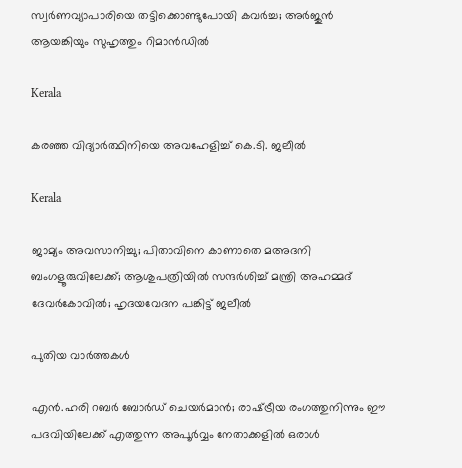സ്വര്‍ണവ്യാപാരിയെ തട്ടിക്കൊണ്ടുപോയി കവര്‍ച്ച; അര്‍ജുന്‍ ആയങ്കിയും സുഹൃത്തും റിമാന്‍ഡില്‍

Kerala

കരഞ്ഞ വിദ്യാര്‍ത്ഥിനിയെ അവഹേളിച്ച് കെ.ടി. ജലീല്‍

Kerala

ജാമ്യം അവസാനിച്ചു; പിതാവിനെ കാണാതെ മഅദനി ബംഗളൂരുവിലേക്ക്; ആശുപത്രിയില്‍ സന്ദര്‍ശിച്ച് മന്ത്രി അഹമ്മദ് ദേവര്‍കോവില്‍; ഹൃദയവേദന പങ്കിട്ട് ജലീല്‍

പുതിയ വാര്‍ത്തകള്‍

എൻ.ഹരി റബർ ബോർഡ് ചെയർമാൻ; രാഷ്‌ട്രീയ രംഗത്തുനിന്നും ഈ പദവിയിലേക്ക് എത്തുന്ന അപൂര്‍വ്വം നേതാക്കളില്‍ ഒരാൾ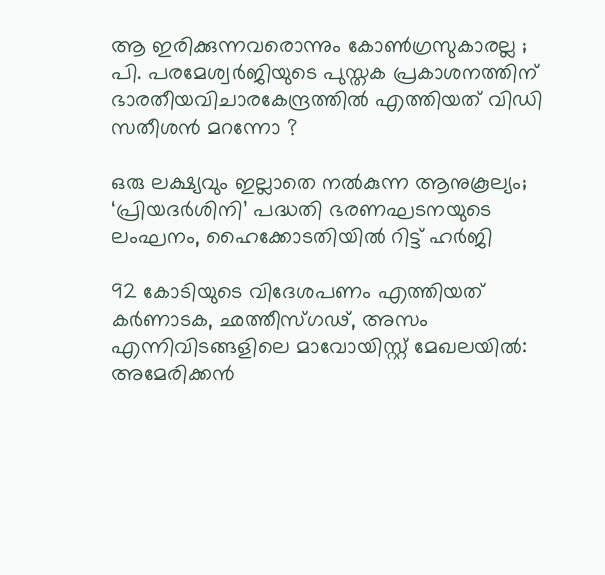ആ ഇരിക്കുന്നവരൊന്നും കോൺഗ്രസുകാരല്ല ; പി. പരമേശ്വര്‍ജിയുടെ പുസ്തക പ്രകാശനത്തിന് ഭാരതീയവിചാരകേന്ദ്രത്തിൽ എത്തിയത് വിഡി സതീശൻ മറന്നോ ?

ഒരു ലക്ഷ്യവും ഇല്ലാതെ നൽകുന്ന ആനുകൂല്യം; ‘പ്രിയദർശിനി’ പദ്ധതി ഭരണഘടനയുടെ ലംഘനം, ഹൈക്കോടതിയിൽ റിട്ട് ഹർജി

92 കോടിയുടെ വിദേശപണം എത്തിയത് കര്‍ണാടക, ഛത്തീസ്ഗഢ്, അസം എന്നിവിടങ്ങളിലെ മാവോയിസ്റ്റ് മേഖലയിൽ: അമേരിക്കൻ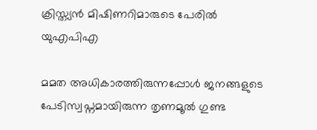ക്രിസ്ത്യന്‍ മിഷിണറിമാരുടെ പേരില്‍ യുഎപിഎ

മമത അധികാരത്തിരുന്നപ്പോൾ ജനങ്ങളുടെ പേടിസ്വപ്നമായിരുന്ന തൃണമൂൽ ഗുണ്ട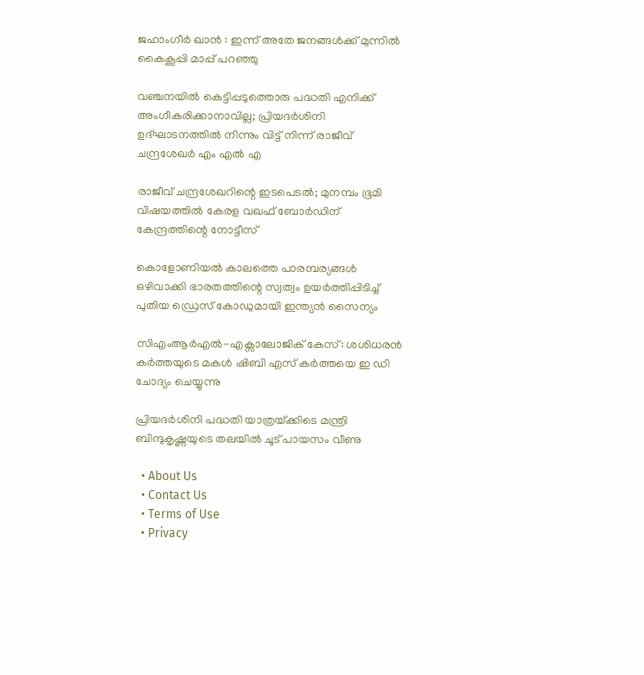ജഹാംഗീർ ഖാൻ : ഇന്ന് അതേ ജനങ്ങൾക്ക് മുന്നിൽ കൈകൂപ്പി മാപ്പ് പറഞ്ഞു

വഞ്ചനയിൽ കെട്ടിപ്പടുത്തൊരു പദ്ധതി എനിക്ക് അംഗീകരിക്കാനാവില്ല; പ്രിയദർശിനി ഉദ്ഘാടനത്തിൽ നിന്നും വിട്ട് നിന്ന് രാജീവ് ചന്ദ്രശേഖർ എം എൽ എ

രാജീവ് ചന്ദ്രശേഖറിന്റെ ഇടപെടൽ; മുനമ്പം ഭൂമി വിഷയത്തിൽ കേരള വഖഫ് ബോർഡിന് കേന്ദ്രത്തിന്റെ നോട്ടീസ്

കൊളോണിയൽ കാലത്തെ പാരമ്പര്യങ്ങൾ ഒഴിവാക്കി ഭാരതത്തിന്റെ സ്വത്വം ഉയർത്തിപ്പിടിച്ച് പുതിയ ഡ്രെസ് കോഡുമായി ഇന്ത്യൻ സൈന്യം

സിഎംആർഎൽ-എക്സാലോജിക് കേസ്: ശശിധരൻ കർത്തയുടെ മകൾ ഷിബി എസ് കർത്തയെ ഇ ഡി ചോദ്യം ചെയ്യുന്നു

പ്രിയദർശിനി പദ്ധതി യാത്രയ്‌ക്കിടെ മന്ത്രി ബിന്ദുകൃഷ്ണയുടെ തലയിൽ ചൂട് പായസം വീണു

  • About Us
  • Contact Us
  • Terms of Use
  • Privacy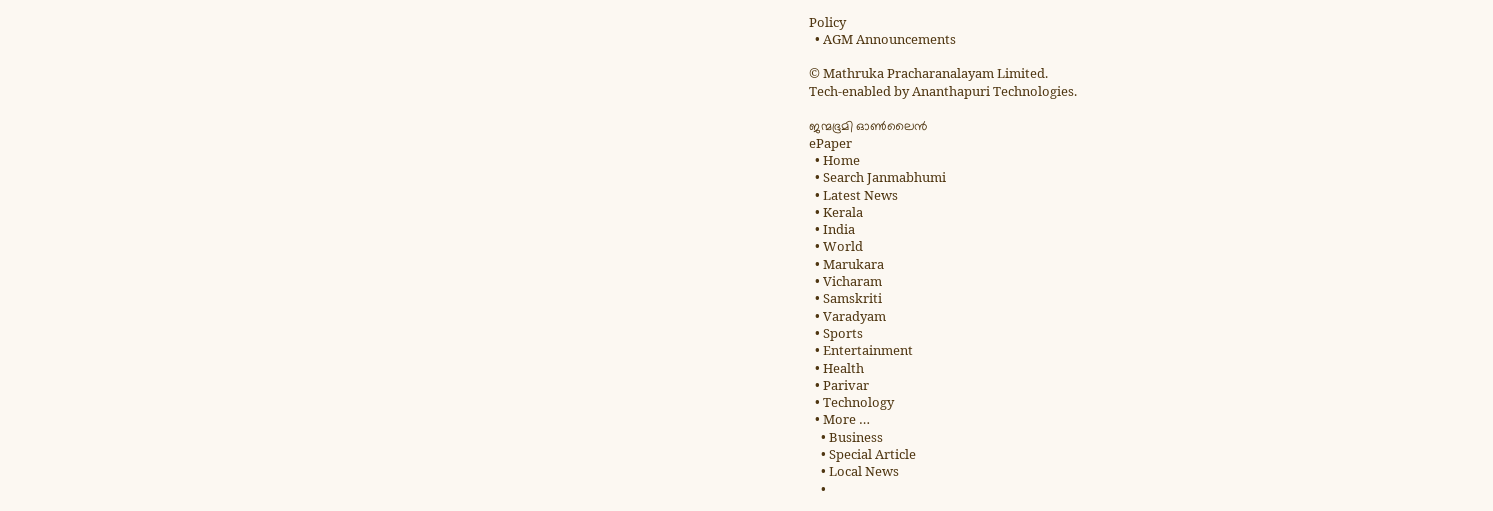Policy
  • AGM Announcements

© Mathruka Pracharanalayam Limited.
Tech-enabled by Ananthapuri Technologies.

ജന്മഭൂമി ഓണ്‍ലൈന്‍
ePaper
  • Home
  • Search Janmabhumi
  • Latest News
  • Kerala
  • India
  • World
  • Marukara
  • Vicharam
  • Samskriti
  • Varadyam
  • Sports
  • Entertainment
  • Health
  • Parivar
  • Technology
  • More …
    • Business
    • Special Article
    • Local News
    •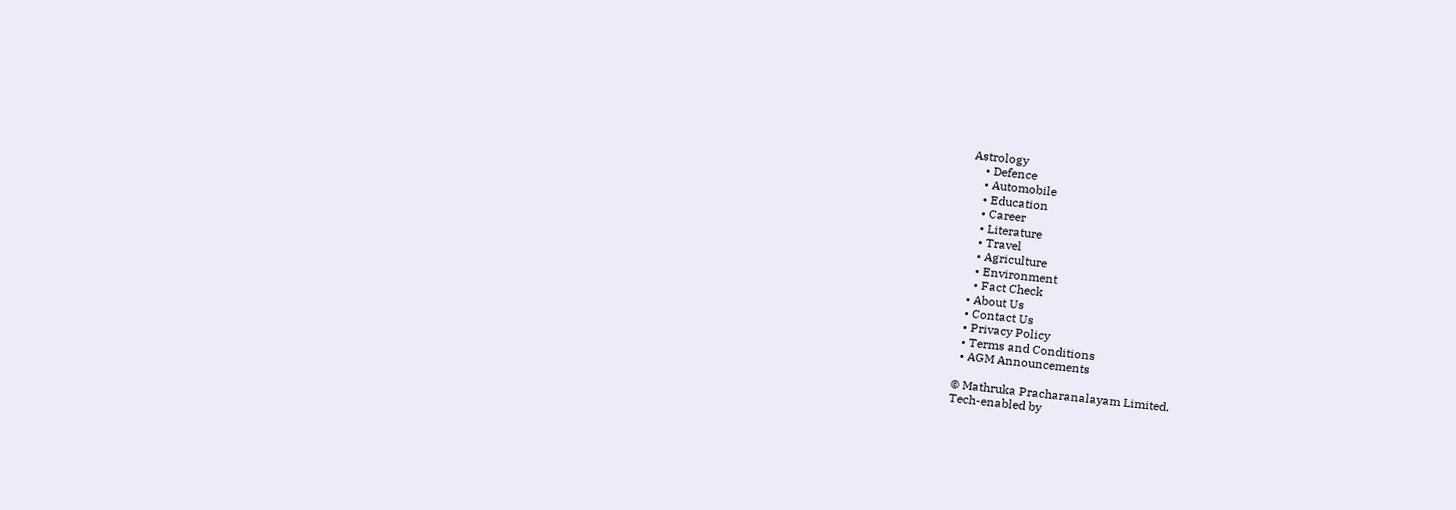Astrology
    • Defence
    • Automobile
    • Education
    • Career
    • Literature
    • Travel
    • Agriculture
    • Environment
    • Fact Check
  • About Us
  • Contact Us
  • Privacy Policy
  • Terms and Conditions
  • AGM Announcements

© Mathruka Pracharanalayam Limited.
Tech-enabled by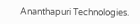Ananthapuri Technologies.